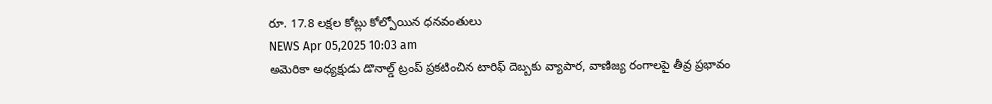రూ. 17.8 లక్షల కోట్లు కోల్పోయిన ధనవంతులు
NEWS Apr 05,2025 10:03 am
అమెరికా అధ్యక్షుడు డొనాల్డ్ ట్రంప్ ప్రకటించిన టారిఫ్ దెబ్బకు వ్యాపార, వాణిజ్య రంగాలపై తీవ్ర ప్రభావం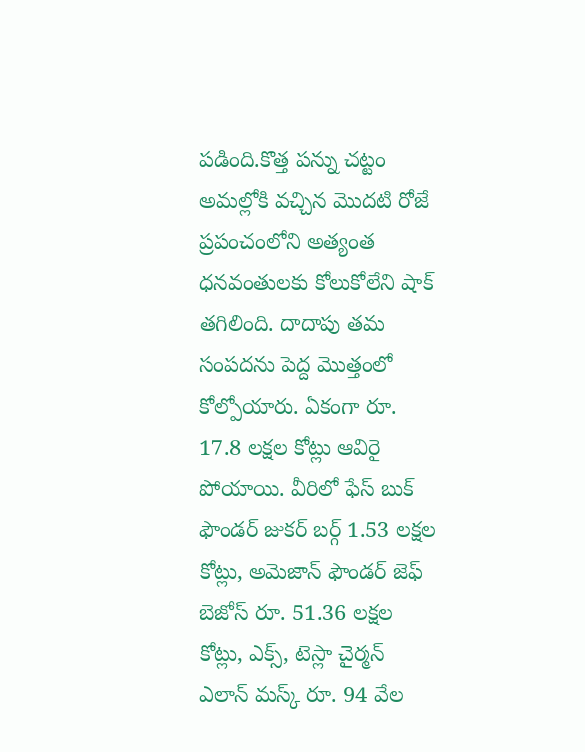పడింది.కొత్త పన్ను చట్టం అమల్లోకి వచ్చిన మొదటి రోజే ప్రపంచంలోని అత్యంత ధనవంతులకు కోలుకోలేని షాక్ తగిలింది. దాదాపు తమ సంపదను పెద్ద మొత్తంలో కోల్పోయారు. ఏకంగా రూ. 17.8 లక్షల కోట్లు ఆవిరై పోయాయి. వీరిలో ఫేస్ బుక్ ఫౌండర్ జుకర్ బర్గ్ 1.53 లక్షల కోట్లు, అమెజాన్ ఫౌండర్ జెఫ్ బెజోస్ రూ. 51.36 లక్షల కోట్లు, ఎక్స్, టెస్లా చైర్మన్ ఎలాన్ మస్క్ రూ. 94 వేల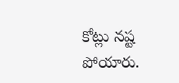కోట్లు నష్ట పోయారు.